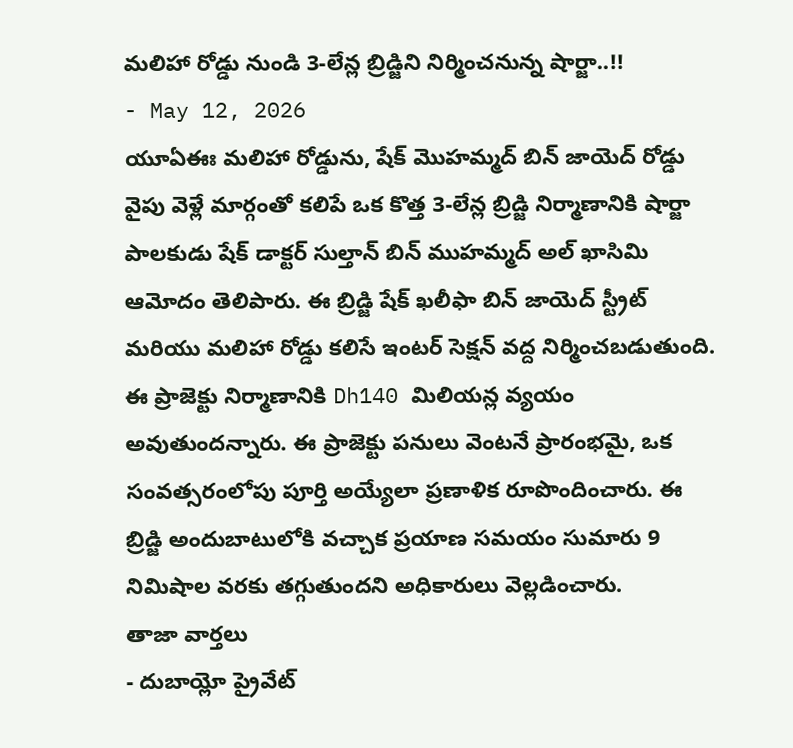మలిహా రోడ్డు నుండి 3-లేన్ల బ్రిడ్జిని నిర్మించనున్న షార్జా..!!
- May 12, 2026
యూఏఈః మలిహా రోడ్డును, షేక్ మొహమ్మద్ బిన్ జాయెద్ రోడ్డు వైపు వెళ్లే మార్గంతో కలిపే ఒక కొత్త 3-లేన్ల బ్రిడ్జి నిర్మాణానికి షార్జా పాలకుడు షేక్ డాక్టర్ సుల్తాన్ బిన్ ముహమ్మద్ అల్ ఖాసిమి ఆమోదం తెలిపారు. ఈ బ్రిడ్జి షేక్ ఖలీఫా బిన్ జాయెద్ స్ట్రీట్ మరియు మలిహా రోడ్డు కలిసే ఇంటర్ సెక్షన్ వద్ద నిర్మించబడుతుంది. ఈ ప్రాజెక్టు నిర్మాణానికి Dh140 మిలియన్ల వ్యయం అవుతుందన్నారు. ఈ ప్రాజెక్టు పనులు వెంటనే ప్రారంభమై, ఒక సంవత్సరంలోపు పూర్తి అయ్యేలా ప్రణాళిక రూపొందించారు. ఈ బ్రిడ్జి అందుబాటులోకి వచ్చాక ప్రయాణ సమయం సుమారు 9 నిమిషాల వరకు తగ్గుతుందని అధికారులు వెల్లడించారు.
తాజా వార్తలు
- దుబాయ్లో ప్రైవేట్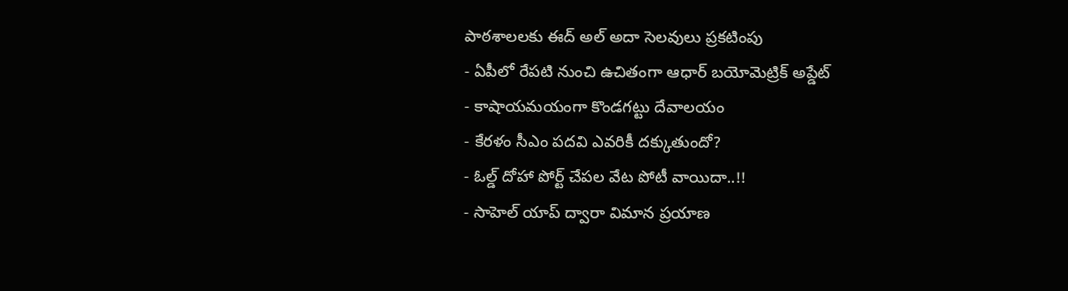పాఠశాలలకు ఈద్ అల్ అదా సెలవులు ప్రకటింపు
- ఏపీలో రేపటి నుంచి ఉచితంగా ఆధార్ బయోమెట్రిక్ అప్డేట్
- కాషాయమయంగా కొండగట్టు దేవాలయం
- కేరళం సీఎం పదవి ఎవరికీ దక్కుతుందో?
- ఓల్డ్ దోహా పోర్ట్ చేపల వేట పోటీ వాయిదా..!!
- సాహెల్ యాప్ ద్వారా విమాన ప్రయాణ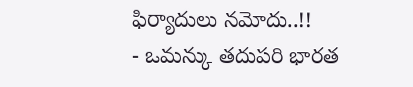ఫిర్యాదులు నమోదు..!!
- ఒమన్కు తదుపరి భారత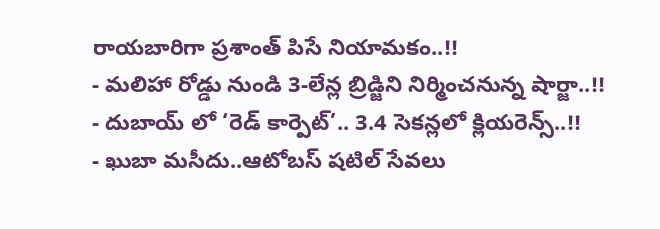రాయబారిగా ప్రశాంత్ పిసే నియామకం..!!
- మలిహా రోడ్డు నుండి 3-లేన్ల బ్రిడ్జిని నిర్మించనున్న షార్జా..!!
- దుబాయ్ లో ‘రెడ్ కార్పెట్’.. 3.4 సెకన్లలో క్లియరెన్స్..!!
- ఖుబా మసీదు..ఆటోబస్ షటిల్ సేవలు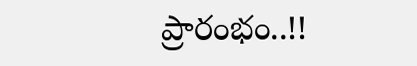ప్రారంభం..!!